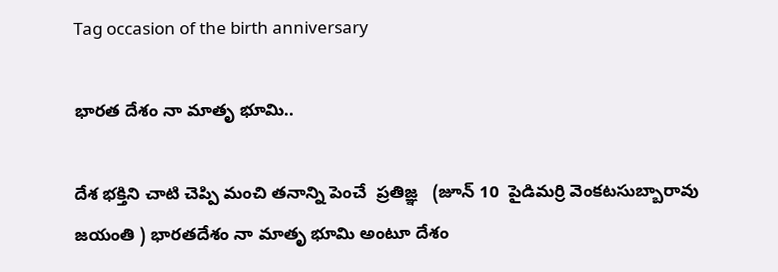Tag occasion of the birth anniversary

భారత దేశం నా మాతృ భూమి..

దేశ భక్తిని చాటి చెప్పి మంచి తనాన్ని పెంచే  ప్రతిజ్ఞ   (జూన్‌ 10  పైడిమర్రి వెంకటసుబ్బారావు జయంతి ) భారతదేశం నా మాతృ భూమి అంటూ దేశం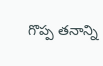గొప్ప తనాన్ని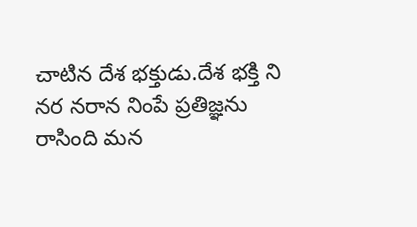చాటిన దేశ భక్తుడు.దేశ భక్తి ని నర నరాన నింపే ప్రతిజ్ఞను రాసింది మన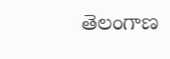తెలంగాణ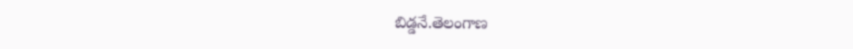బిడ్డనే.తెలంగాణ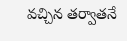వచ్చిన తర్వాతనే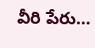వీరి పేరు…